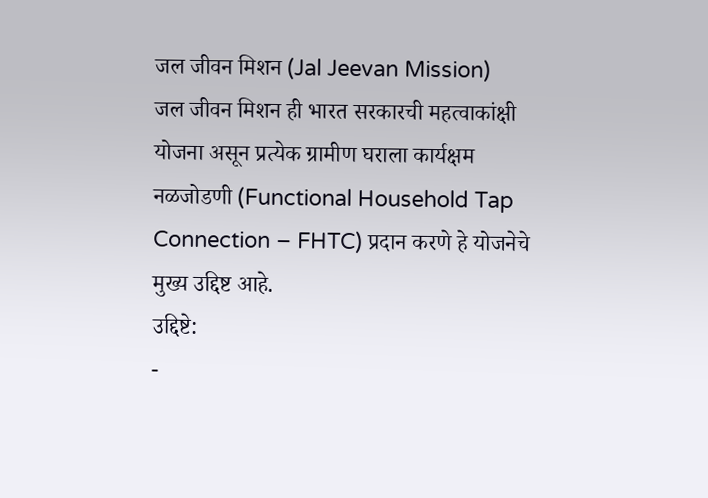जल जीवन मिशन (Jal Jeevan Mission)
जल जीवन मिशन ही भारत सरकारची महत्वाकांक्षी योजना असून प्रत्येक ग्रामीण घराला कार्यक्षम नळजोडणी (Functional Household Tap Connection – FHTC) प्रदान करणे हे योजनेचे मुख्य उद्दिष्ट आहे.
उद्दिष्टे:
-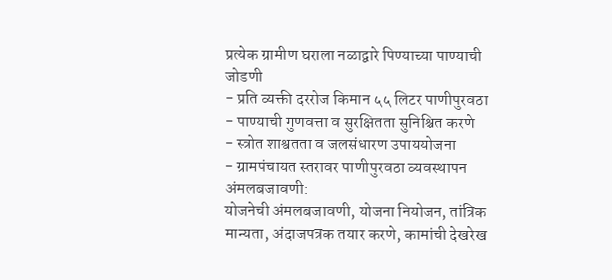प्रत्येक ग्रामीण घराला नळाद्वारे पिण्याच्या पाण्याची जोडणी
- प्रति व्यक्ती दररोज किमान ५५ लिटर पाणीपुरवठा
- पाण्याची गुणवत्ता व सुरक्षितता सुनिश्चित करणे
- स्त्रोत शाश्वतता व जलसंधारण उपाययोजना
- ग्रामपंचायत स्तरावर पाणीपुरवठा व्यवस्थापन
अंमलबजावणी:
योजनेची अंमलबजावणी, योजना नियोजन, तांत्रिक मान्यता, अंदाजपत्रक तयार करणे, कामांची देखरेख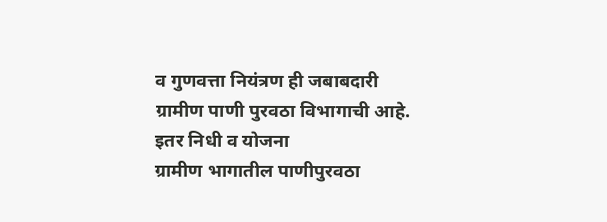व गुणवत्ता नियंत्रण ही जबाबदारी ग्रामीण पाणी पुरवठा विभागाची आहे.
इतर निधी व योजना
ग्रामीण भागातील पाणीपुरवठा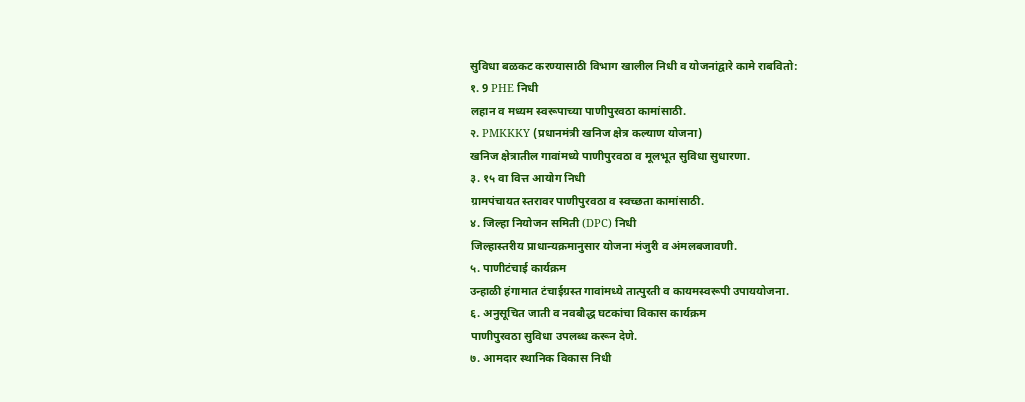सुविधा बळकट करण्यासाठी विभाग खालील निधी व योजनांद्वारे कामे राबवितो:
१. 9 PHE निधी
लहान व मध्यम स्वरूपाच्या पाणीपुरवठा कामांसाठी.
२. PMKKKY (प्रधानमंत्री खनिज क्षेत्र कल्याण योजना)
खनिज क्षेत्रातील गावांमध्ये पाणीपुरवठा व मूलभूत सुविधा सुधारणा.
३. १५ वा वित्त आयोग निधी
ग्रामपंचायत स्तरावर पाणीपुरवठा व स्वच्छता कामांसाठी.
४. जिल्हा नियोजन समिती (DPC) निधी
जिल्हास्तरीय प्राधान्यक्रमानुसार योजना मंजुरी व अंमलबजावणी.
५. पाणीटंचाई कार्यक्रम
उन्हाळी हंगामात टंचाईग्रस्त गावांमध्ये तात्पुरती व कायमस्वरूपी उपाययोजना.
६. अनुसूचित जाती व नवबौद्ध घटकांचा विकास कार्यक्रम
पाणीपुरवठा सुविधा उपलब्ध करून देणे.
७. आमदार स्थानिक विकास निधी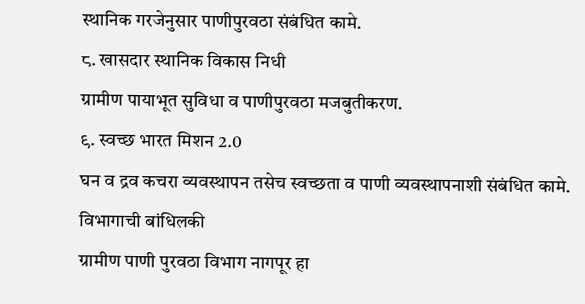स्थानिक गरजेनुसार पाणीपुरवठा संबंधित कामे.
८. खासदार स्थानिक विकास निधी
ग्रामीण पायाभूत सुविधा व पाणीपुरवठा मजबुतीकरण.
९. स्वच्छ भारत मिशन 2.0
घन व द्रव कचरा व्यवस्थापन तसेच स्वच्छता व पाणी व्यवस्थापनाशी संबंधित कामे.
विभागाची बांधिलकी
ग्रामीण पाणी पुरवठा विभाग नागपूर हा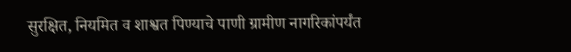सुरक्षित, नियमित व शाश्वत पिण्याचे पाणी ग्रामीण नागरिकांपर्यंत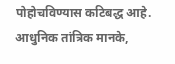पोहोचविण्यास कटिबद्ध आहे. आधुनिक तांत्रिक मानके,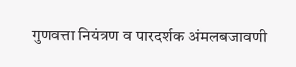गुणवत्ता नियंत्रण व पारदर्शक अंमलबजावणी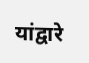यांद्वारे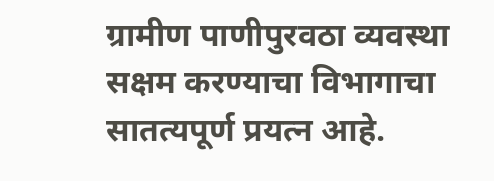ग्रामीण पाणीपुरवठा व्यवस्था सक्षम करण्याचा विभागाचा सातत्यपूर्ण प्रयत्न आहे.